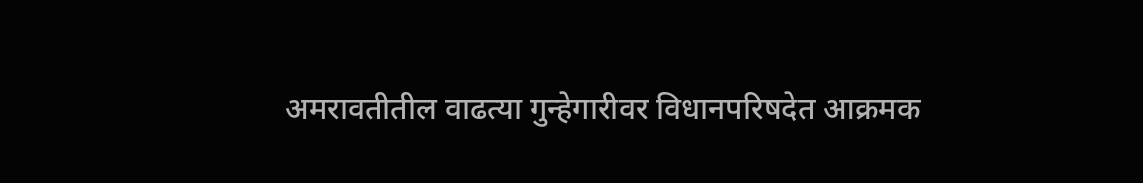अमरावतीतील वाढत्या गुन्हेगारीवर विधानपरिषदेत आक्रमक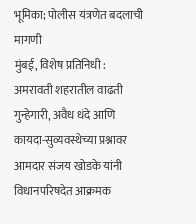भूमिका; पोलीस यंत्रणेत बदलाची मागणी
मुंबई, विशेष प्रतिनिधी : अमरावती शहरातील वाढती गुन्हेगारी, अवैध धंदे आणि कायदा-सुव्यवस्थेच्या प्रश्नावर आमदार संजय खोडके यांनी विधानपरिषदेत आक्रमक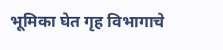भूमिका घेत गृह विभागाचे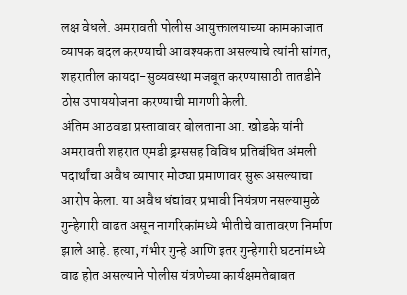लक्ष वेधले. अमरावती पोलीस आयुक्तालयाच्या कामकाजात व्यापक बदल करण्याची आवश्यकता असल्याचे त्यांनी सांगत, शहरातील कायदा-सुव्यवस्था मजबूत करण्यासाठी तातडीने ठोस उपाययोजना करण्याची मागणी केली.
अंतिम आठवडा प्रस्तावावर बोलताना आ. खोडके यांनी अमरावती शहरात एमडी ड्रग्ससह विविध प्रतिबंधित अंमली पदार्थांचा अवैध व्यापार मोठ्या प्रमाणावर सुरू असल्याचा आरोप केला. या अवैध धंद्यांवर प्रभावी नियंत्रण नसल्यामुळे गुन्हेगारी वाढत असून नागरिकांमध्ये भीतीचे वातावरण निर्माण झाले आहे. हत्या, गंभीर गुन्हे आणि इतर गुन्हेगारी घटनांमध्ये वाढ होत असल्याने पोलीस यंत्रणेच्या कार्यक्षमतेबाबत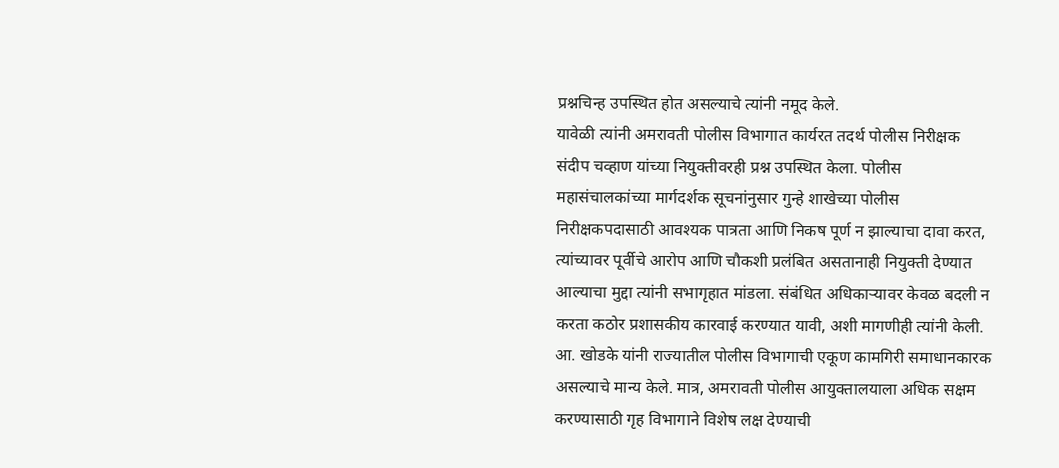प्रश्नचिन्ह उपस्थित होत असल्याचे त्यांनी नमूद केले.
यावेळी त्यांनी अमरावती पोलीस विभागात कार्यरत तदर्थ पोलीस निरीक्षक संदीप चव्हाण यांच्या नियुक्तीवरही प्रश्न उपस्थित केला. पोलीस महासंचालकांच्या मार्गदर्शक सूचनांनुसार गुन्हे शाखेच्या पोलीस निरीक्षकपदासाठी आवश्यक पात्रता आणि निकष पूर्ण न झाल्याचा दावा करत, त्यांच्यावर पूर्वीचे आरोप आणि चौकशी प्रलंबित असतानाही नियुक्ती देण्यात आल्याचा मुद्दा त्यांनी सभागृहात मांडला. संबंधित अधिकाऱ्यावर केवळ बदली न करता कठोर प्रशासकीय कारवाई करण्यात यावी, अशी मागणीही त्यांनी केली.
आ. खोडके यांनी राज्यातील पोलीस विभागाची एकूण कामगिरी समाधानकारक असल्याचे मान्य केले. मात्र, अमरावती पोलीस आयुक्तालयाला अधिक सक्षम करण्यासाठी गृह विभागाने विशेष लक्ष देण्याची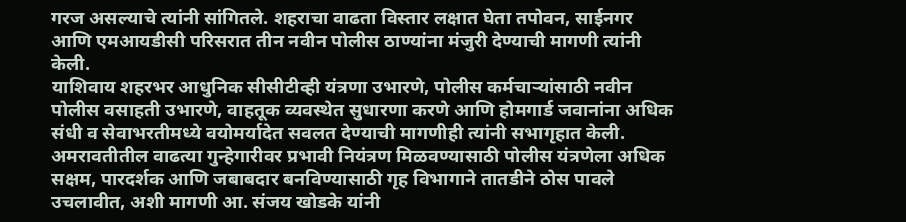गरज असल्याचे त्यांनी सांगितले. शहराचा वाढता विस्तार लक्षात घेता तपोवन, साईनगर आणि एमआयडीसी परिसरात तीन नवीन पोलीस ठाण्यांना मंजुरी देण्याची मागणी त्यांनी केली.
याशिवाय शहरभर आधुनिक सीसीटीव्ही यंत्रणा उभारणे, पोलीस कर्मचाऱ्यांसाठी नवीन पोलीस वसाहती उभारणे, वाहतूक व्यवस्थेत सुधारणा करणे आणि होमगार्ड जवानांना अधिक संधी व सेवाभरतीमध्ये वयोमर्यादेत सवलत देण्याची मागणीही त्यांनी सभागृहात केली.
अमरावतीतील वाढत्या गुन्हेगारीवर प्रभावी नियंत्रण मिळवण्यासाठी पोलीस यंत्रणेला अधिक सक्षम, पारदर्शक आणि जबाबदार बनविण्यासाठी गृह विभागाने तातडीने ठोस पावले उचलावीत, अशी मागणी आ. संजय खोडके यांनी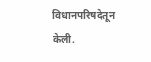विधानपरिषदेतून केली.